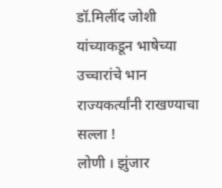डॉ.मिलींद जोशी यांच्याकडून भाषेच्या उच्चारांचे भान राज्यकर्त्यांनी राखण्याचा सल्ला !
लोणी । झुंजार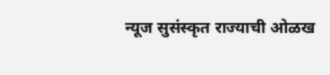न्यूज सुसंस्कृत राज्याची ओळख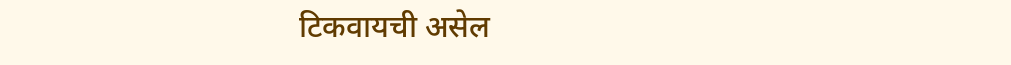टिकवायची असेल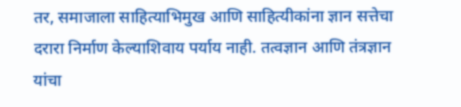तर, समाजाला साहित्याभिमुख आणि साहित्यीकांना ज्ञान सत्तेचा दरारा निर्माण केल्याशिवाय पर्याय नाही. तत्वज्ञान आणि तंत्रज्ञान यांचा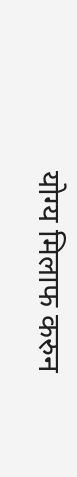योग्य मिलाफ करुन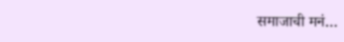समाजाची मनं…